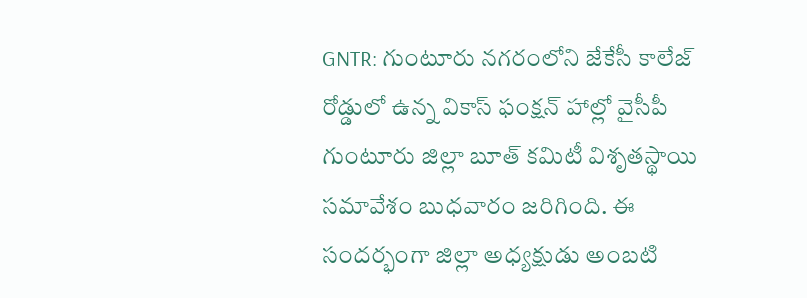GNTR: గుంటూరు నగరంలోని జేకేసీ కాలేజ్ రోడ్డులో ఉన్న వికాస్ ఫంక్షన్ హాల్లో వైసీపీ గుంటూరు జిల్లా బూత్ కమిటీ విశృతస్థాయి సమావేశం బుధవారం జరిగింది. ఈ సందర్భంగా జిల్లా అధ్యక్షుడు అంబటి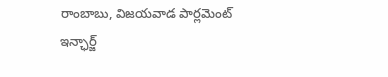రాంబాబు, విజయవాడ పార్లమెంట్ ఇన్ఛార్జ్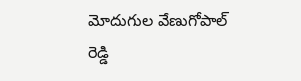మోదుగుల వేణుగోపాల్ రెడ్డి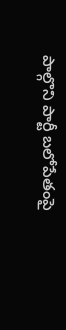పాల్గొని పార్టీ బలోపేతంపై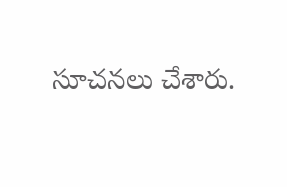సూచనలు చేశారు.